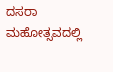ದಸರಾ ಮಹೋತ್ಸವದಲ್ಲಿ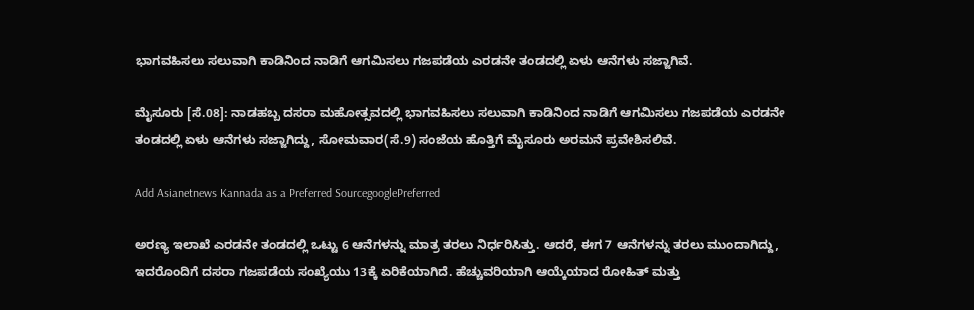ಭಾಗವಹಿಸಲು ಸಲುವಾಗಿ ಕಾಡಿನಿಂದ ನಾಡಿಗೆ ಆಗಮಿಸಲು ಗಜಪಡೆಯ ಎರಡನೇ ತಂಡದಲ್ಲಿ ಏಳು ಆನೆಗಳು ಸಜ್ಜಾಗಿವೆ.

ಮೈಸೂರು [ಸೆ.08]: ನಾಡಹಬ್ಬ ದಸರಾ ಮಹೋತ್ಸವದಲ್ಲಿ ಭಾಗವಹಿಸಲು ಸಲುವಾಗಿ ಕಾಡಿನಿಂದ ನಾಡಿಗೆ ಆಗಮಿಸಲು ಗಜಪಡೆಯ ಎರಡನೇ ತಂಡದಲ್ಲಿ ಏಳು ಆನೆಗಳು ಸಜ್ಜಾಗಿದ್ದು, ಸೋಮವಾರ(ಸೆ.9) ಸಂಜೆಯ ಹೊತ್ತಿಗೆ ಮೈಸೂರು ಅರಮನೆ ಪ್ರವೇಶಿಸಲಿವೆ.

Add Asianetnews Kannada as a Preferred SourcegooglePreferred

ಅರಣ್ಯ ಇಲಾಖೆ ಎರಡನೇ ತಂಡದಲ್ಲಿ ಒಟ್ಟು 6 ಆನೆಗಳನ್ನು ಮಾತ್ರ ತರಲು ನಿರ್ಧರಿಸಿತ್ತು. ಆದರೆ, ಈಗ 7 ಆನೆಗಳನ್ನು ತರಲು ಮುಂದಾಗಿದ್ದು, ಇದರೊಂದಿಗೆ ದಸರಾ ಗಜಪಡೆಯ ಸಂಖ್ಯೆಯು 13ಕ್ಕೆ ಏರಿಕೆಯಾಗಿದೆ. ಹೆಚ್ಚುವರಿಯಾಗಿ ಆಯ್ಕೆಯಾದ ರೋಹಿತ್‌ ಮತ್ತು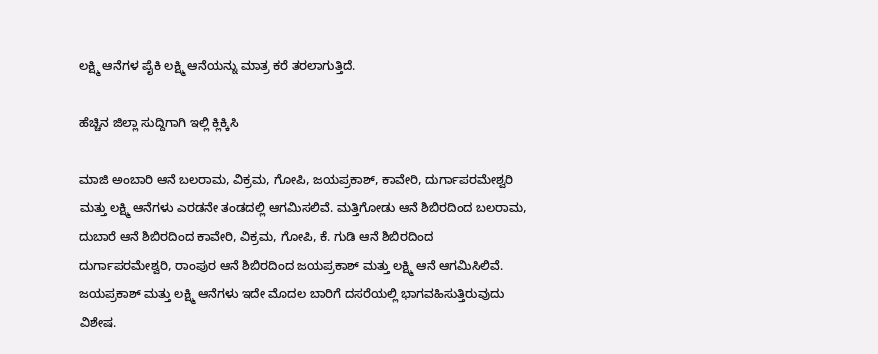ಲಕ್ಷ್ಮಿ ಆನೆಗಳ ಪೈಕಿ ಲಕ್ಷ್ಮಿ ಆನೆಯನ್ನು ಮಾತ್ರ ಕರೆ ತರಲಾಗುತ್ತಿದೆ.

ಹೆಚ್ಚಿನ ಜಿಲ್ಲಾ ಸುದ್ದಿಗಾಗಿ ಇಲ್ಲಿ ಕ್ಲಿಕ್ಕಿಸಿ

ಮಾಜಿ ಅಂಬಾರಿ ಆನೆ ಬಲರಾಮ, ವಿಕ್ರಮ, ಗೋಪಿ, ಜಯಪ್ರಕಾಶ್‌, ಕಾವೇರಿ, ದುರ್ಗಾಪರಮೇಶ್ವರಿ ಮತ್ತು ಲಕ್ಷ್ಮಿ ಆನೆಗಳು ಎರಡನೇ ತಂಡದಲ್ಲಿ ಆಗಮಿಸಲಿವೆ. ಮತ್ತಿಗೋಡು ಆನೆ ಶಿಬಿರದಿಂದ ಬಲರಾಮ, ದುಬಾರೆ ಆನೆ ಶಿಬಿರದಿಂದ ಕಾವೇರಿ, ವಿಕ್ರಮ, ಗೋಪಿ, ಕೆ. ಗುಡಿ ಆನೆ ಶಿಬಿರದಿಂದ ದುರ್ಗಾಪರಮೇಶ್ವರಿ, ರಾಂಪುರ ಆನೆ ಶಿಬಿರದಿಂದ ಜಯಪ್ರಕಾಶ್‌ ಮತ್ತು ಲಕ್ಷ್ಮಿ ಆನೆ ಆಗಮಿಸಿಲಿವೆ. ಜಯಪ್ರಕಾಶ್‌ ಮತ್ತು ಲಕ್ಷ್ಮಿ ಆನೆಗಳು ಇದೇ ಮೊದಲ ಬಾರಿಗೆ ದಸರೆಯಲ್ಲಿ ಭಾಗವಹಿಸುತ್ತಿರುವುದು ವಿಶೇಷ.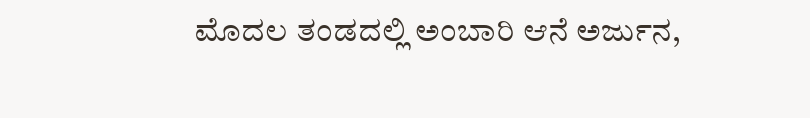ಮೊದಲ ತಂಡದಲ್ಲಿ ಅಂಬಾರಿ ಆನೆ ಅರ್ಜುನ,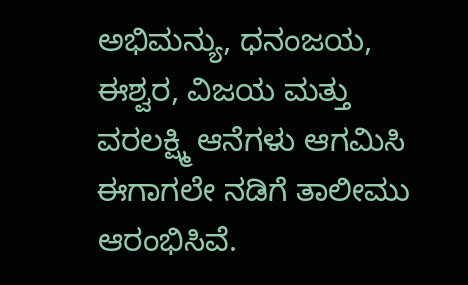ಅಭಿಮನ್ಯು, ಧನಂಜಯ, ಈಶ್ವರ, ವಿಜಯ ಮತ್ತು ವರಲಕ್ಷ್ಮಿ ಆನೆಗಳು ಆಗಮಿಸಿ ಈಗಾಗಲೇ ನಡಿಗೆ ತಾಲೀಮು ಆರಂಭಿಸಿವೆ.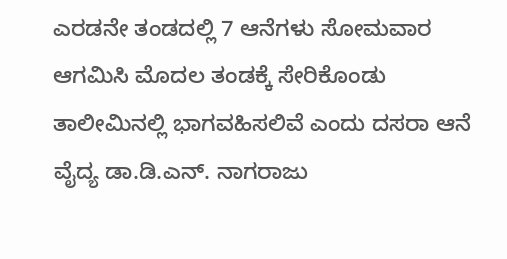ಎರಡನೇ ತಂಡದಲ್ಲಿ 7 ಆನೆಗಳು ಸೋಮವಾರ ಆಗಮಿಸಿ ಮೊದಲ ತಂಡಕ್ಕೆ ಸೇರಿಕೊಂಡು ತಾಲೀಮಿನಲ್ಲಿ ಭಾಗವಹಿಸಲಿವೆ ಎಂದು ದಸರಾ ಆನೆ ವೈದ್ಯ ಡಾ.ಡಿ.ಎನ್‌. ನಾಗರಾಜು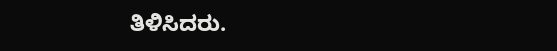ತಿಳಿಸಿದರು.